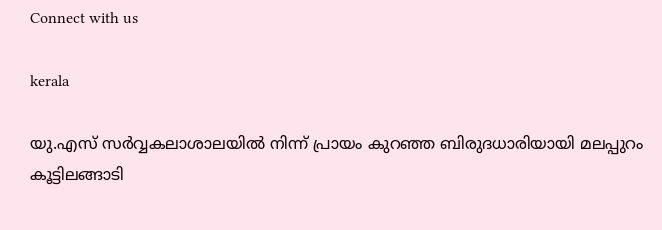Connect with us

kerala

യു.എസ് സർവ്വകലാശാലയിൽ നിന്ന് പ്രായം കുറഞ്ഞ ബിരുദധാരിയായി മലപ്പുറം കൂട്ടിലങ്ങാടി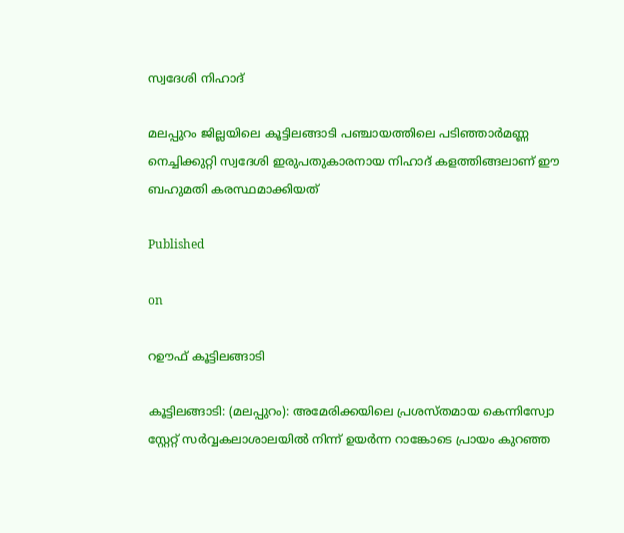സ്വദേശി നിഹാദ്

മലപ്പുറം ജില്ലയിലെ കൂട്ടിലങ്ങാടി പഞ്ചായത്തിലെ പടിഞ്ഞാർമണ്ണ നെച്ചിക്കുറ്റി സ്വദേശി ഇരുപതുകാരനായ നിഹാദ് കളത്തിങ്ങലാണ് ഈ ബഹുമതി കരസ്ഥമാക്കിയത്

Published

on

റഊഫ് കൂട്ടിലങ്ങാടി

കൂട്ടിലങ്ങാടി: (മലപ്പുറം): അമേരിക്കയിലെ പ്രശസ്തമായ കെന്നിസ്വോ സ്റ്റേറ്റ് സർവ്വകലാശാലയിൽ നിന്ന് ഉയർന്ന റാങ്കോടെ പ്രായം കുറഞ്ഞ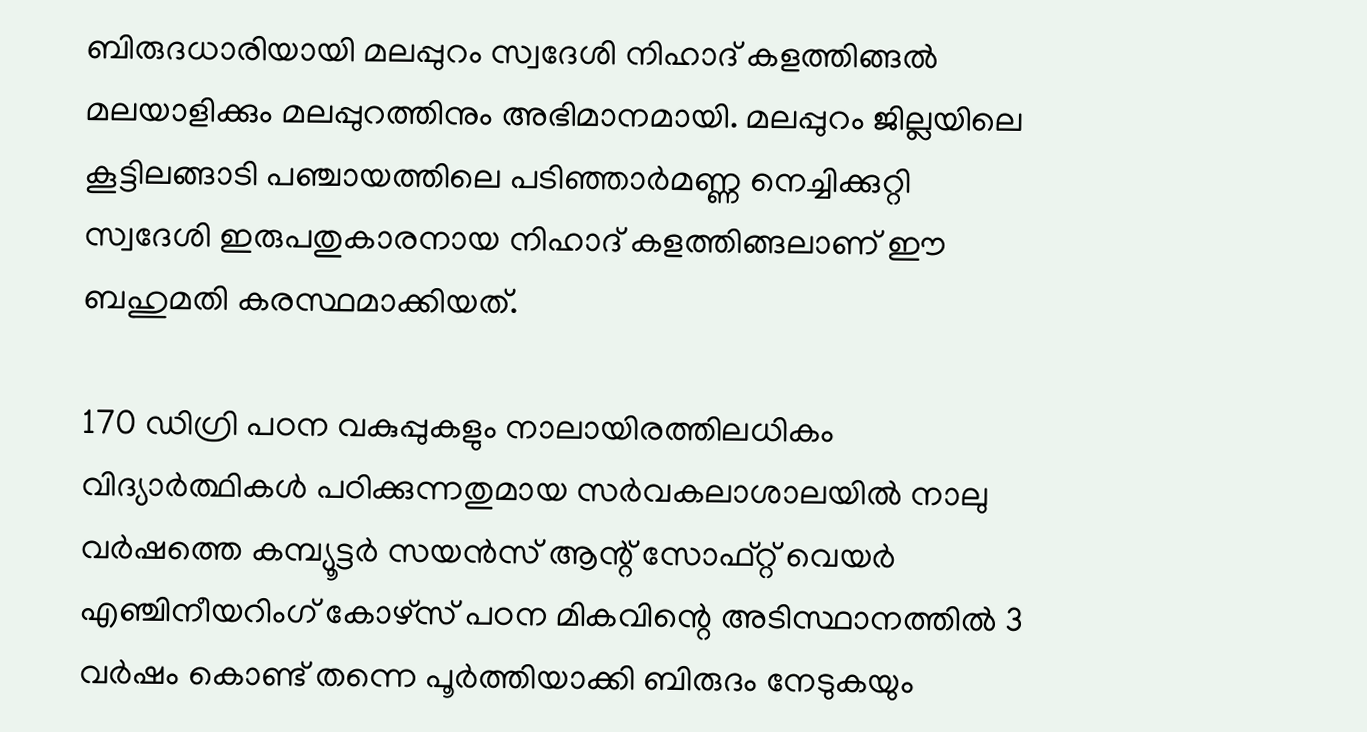ബിരുദധാരിയായി മലപ്പുറം സ്വദേശി നിഹാദ് കളത്തിങ്ങൽ മലയാളിക്കും മലപ്പുറത്തിനും അഭിമാനമായി. മലപ്പുറം ജില്ലയിലെ കൂട്ടിലങ്ങാടി പഞ്ചായത്തിലെ പടിഞ്ഞാർമണ്ണ നെച്ചിക്കുറ്റി സ്വദേശി ഇരുപതുകാരനായ നിഹാദ് കളത്തിങ്ങലാണ് ഈ ബഹുമതി കരസ്ഥമാക്കിയത്.

170 ഡിഗ്രി പഠന വകുപ്പുകളും നാലായിരത്തിലധികം വിദ്യാർത്ഥികൾ പഠിക്കുന്നതുമായ സർവകലാശാലയിൽ നാലു വർഷത്തെ കമ്പ്യൂട്ടർ സയൻസ് ആന്റ് സോഫ്റ്റ് വെയർ എഞ്ചിനീയറിംഗ് കോഴ്സ് പഠന മികവിന്റെ അടിസ്ഥാനത്തിൽ 3 വർഷം കൊണ്ട് തന്നെ പൂർത്തിയാക്കി ബിരുദം നേടുകയും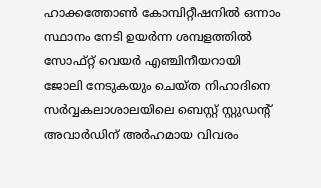ഹാക്കത്തോൺ കോമ്പിറ്റീഷനിൽ ഒന്നാം സ്ഥാനം നേടി ഉയർന്ന ശമ്പളത്തിൽ സോഫ്റ്റ് വെയർ എഞ്ചിനീയറായി ജോലി നേടുകയും ചെയ്ത നിഹാദിനെ സർവ്വകലാശാലയിലെ ബെസ്റ്റ് സ്റ്റുഡന്റ് അവാർഡിന് അർഹമായ വിവരം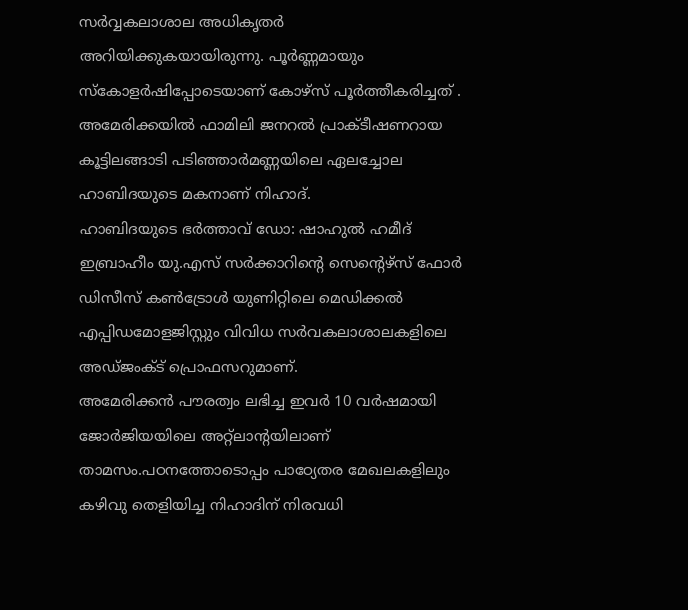സർവ്വകലാശാല അധികൃതർ അറിയിക്കുകയായിരുന്നു. പൂർണ്ണമായും സ്കോളർഷിപ്പോടെയാണ് കോഴ്സ് പൂർത്തീകരിച്ചത് . അമേരിക്കയിൽ ഫാമിലി ജനറൽ പ്രാക്ടീഷണറായ
കൂട്ടിലങ്ങാടി പടിഞ്ഞാർമണ്ണയിലെ ഏലച്ചോല ഹാബിദയുടെ മകനാണ് നിഹാദ്.
ഹാബിദയുടെ ഭർത്താവ് ഡോ: ഷാഹുൽ ഹമീദ് ഇബ്രാഹീം യു.എസ് സർക്കാറിന്റെ സെന്റെഴ്‌സ് ഫോർ ഡിസീസ് കൺട്രോൾ യുണിറ്റിലെ മെഡിക്കൽ എപ്പിഡമോളജിസ്റ്റും വിവിധ സർവകലാശാലകളിലെ അഡ്ജംക്ട് പ്രൊഫസറുമാണ്.
അമേരിക്കൻ പൗരത്വം ലഭിച്ച ഇവർ 10 വർഷമായി ജോർജിയയിലെ അറ്റ്ലാന്റയിലാണ് താമസം.പഠനത്തോടൊപ്പം പാഠ്യേതര മേഖലകളിലും കഴിവു തെളിയിച്ച നിഹാദിന് നിരവധി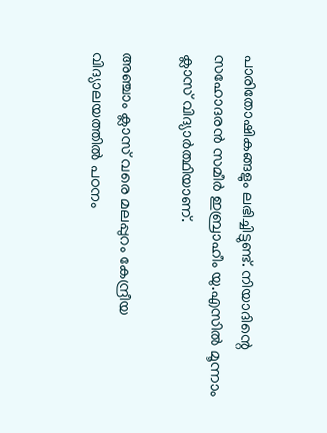പാരിതോഷികങ്ങളും ലഭിച്ചിട്ടുണ്ട്. നിയാദിന്റെ സഹോദരൻ സമീർ ഇബ്രാഹീം യു.എസിൽ മൂന്നാം ക്ലാസ് വിദ്യാർത്ഥിയാണ്.

അഞ്ചാം ക്ലാസ് വരെ മലപ്പുറം കേന്ദ്രീയ വിദ്യാലയത്തിൽ പഠനം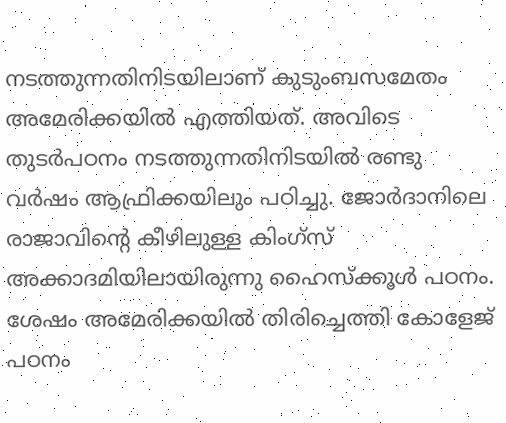നടത്തുന്നതിനിടയിലാണ് കുടുംബസമേതം അമേരിക്കയിൽ എത്തിയത്. അവിടെ തുടർപഠനം നടത്തുന്നതിനിടയിൽ രണ്ടു വർഷം ആഫ്രിക്കയിലും പഠിച്ചു. ജോർദാനിലെ രാജാവിന്റെ കീഴിലുള്ള കിംഗ്സ് അക്കാദമിയിലായിരുന്നു ഹൈസ്ക്കൂൾ പഠനം. ശേഷം അമേരിക്കയിൽ തിരിച്ചെത്തി കോളേജ് പഠനം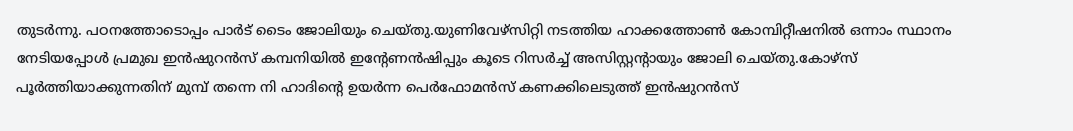തുടർന്നു. പഠനത്തോടൊപ്പം പാർട് ടൈം ജോലിയും ചെയ്തു.യുണിവേഴ്സിറ്റി നടത്തിയ ഹാക്കത്തോൺ കോമ്പിറ്റീഷനിൽ ഒന്നാം സ്ഥാനം നേടിയപ്പോൾ പ്രമുഖ ഇൻഷുറൻസ് കമ്പനിയിൽ ഇന്റേണൻഷിപ്പും കൂടെ റിസർച്ച് അസിസ്റ്റന്റായും ജോലി ചെയ്തു.കോഴ്സ് പൂർത്തിയാക്കുന്നതിന് മുമ്പ് തന്നെ നി ഹാദിന്റെ ഉയർന്ന പെർഫോമൻസ് കണക്കിലെടുത്ത് ഇൻഷുറൻസ്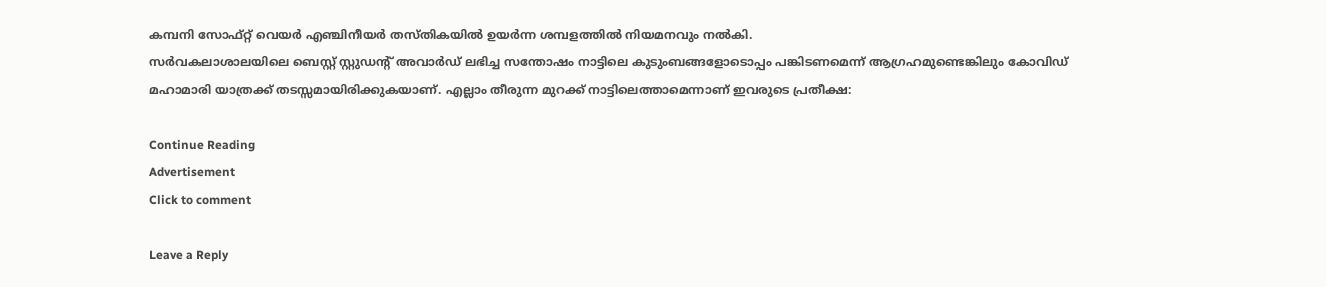കമ്പനി സോഫ്റ്റ് വെയർ എഞ്ചിനീയർ തസ്തികയിൽ ഉയർന്ന ശമ്പളത്തിൽ നിയമനവും നൽകി.
സർവകലാശാലയിലെ ബെസ്റ്റ് സ്റ്റുഡന്റ് അവാർഡ് ലഭിച്ച സന്തോഷം നാട്ടിലെ കുടുംബങ്ങളോടൊപ്പം പങ്കിടണമെന്ന് ആഗ്രഹമുണ്ടെങ്കിലും കോവിഡ് മഹാമാരി യാത്രക്ക് തടസ്സമായിരിക്കുകയാണ്. എല്ലാം തീരുന്ന മുറക്ക് നാട്ടിലെത്താമെന്നാണ് ഇവരുടെ പ്രതീക്ഷ:

Continue Reading
Advertisement
Click to comment

Leave a Reply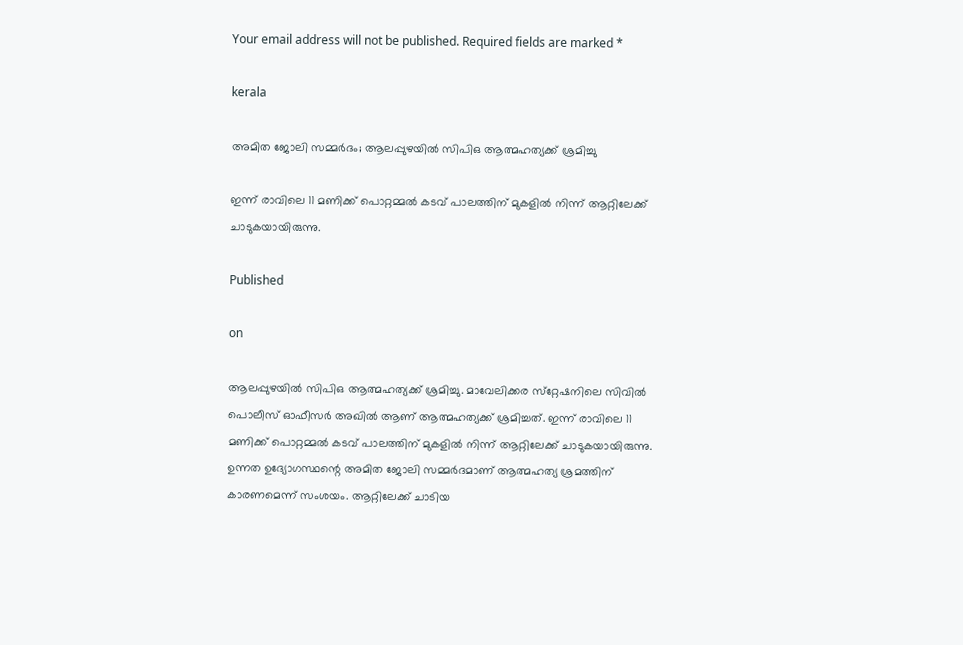Your email address will not be published. Required fields are marked *

kerala

അമിത ജോലി സമ്മര്‍ദം; ആലപ്പുഴയില്‍ സിപിഒ ആത്മഹത്യക്ക് ശ്രമിച്ചു

ഇന്ന് രാവിലെ 11 മണിക്ക് പൊറ്റമ്മല്‍ കടവ് പാലത്തിന് മുകളില്‍ നിന്ന് ആറ്റിലേക്ക് ചാടുകയായിരുന്നു.

Published

on

ആലപ്പുഴയില്‍ സിപിഒ ആത്മഹത്യക്ക് ശ്രമിച്ചു. മാവേലിക്കര സ്‌റ്റേഷനിലെ സിവില്‍ പൊലീസ് ഓഫീസര്‍ അഖില്‍ ആണ് ആത്മഹത്യക്ക് ശ്രമിച്ചത്. ഇന്ന് രാവിലെ 11 മണിക്ക് പൊറ്റമ്മല്‍ കടവ് പാലത്തിന് മുകളില്‍ നിന്ന് ആറ്റിലേക്ക് ചാടുകയായിരുന്നു. ഉന്നത ഉദ്യോഗസ്ഥന്റെ അമിത ജോലി സമ്മര്‍ദമാണ് ആത്മഹത്യ ശ്രമത്തിന് കാരണമെന്ന് സംശയം. ആറ്റിലേക്ക് ചാടിയ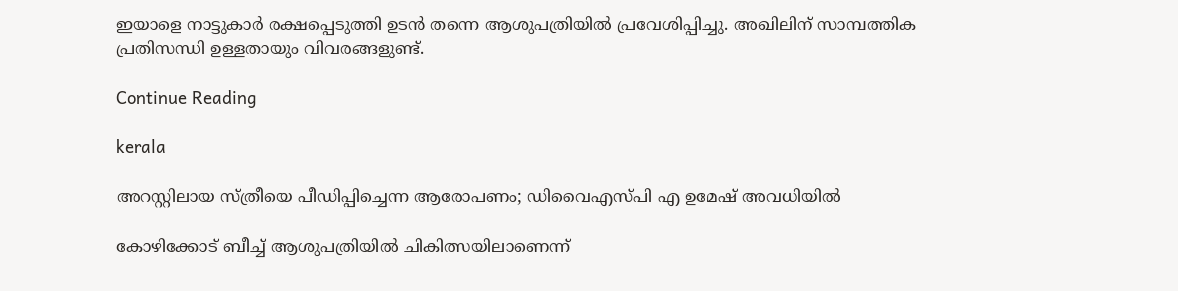ഇയാളെ നാട്ടുകാര്‍ രക്ഷപ്പെടുത്തി ഉടന്‍ തന്നെ ആശുപത്രിയില്‍ പ്രവേശിപ്പിച്ചു. അഖിലിന് സാമ്പത്തിക പ്രതിസന്ധി ഉള്ളതായും വിവരങ്ങളുണ്ട്.

Continue Reading

kerala

അറസ്റ്റിലായ സ്ത്രീയെ പീഡിപ്പിച്ചെന്ന ആരോപണം; ഡിവൈഎസ്പി എ ഉമേഷ് അവധിയില്‍

കോഴിക്കോട് ബീച്ച് ആശുപത്രിയില്‍ ചികിത്സയിലാണെന്ന്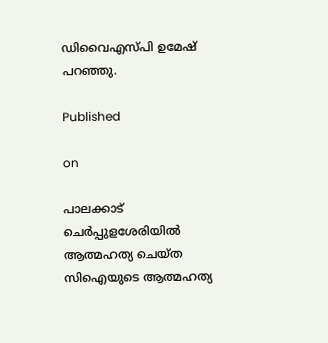ഡിവൈഎസ്പി ഉമേഷ് പറഞ്ഞു.

Published

on

പാലക്കാട് ചെര്‍പ്പുളശേരിയില്‍ ആത്മഹത്യ ചെയ്ത സിഐയുടെ ആത്മഹത്യ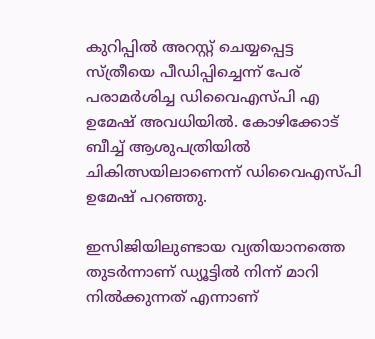കുറിപ്പില്‍ അറസ്റ്റ് ചെയ്യപ്പെട്ട സ്ത്രീയെ പീഡിപ്പിച്ചെന്ന് പേര് പരാമര്‍ശിച്ച ഡിവൈഎസ്പി എ ഉമേഷ് അവധിയില്‍. കോഴിക്കോട് ബീച്ച് ആശുപത്രിയില്‍ ചികിത്സയിലാണെന്ന് ഡിവൈഎസ്പി ഉമേഷ് പറഞ്ഞു.

ഇസിജിയിലുണ്ടായ വ്യതിയാനത്തെ തുടര്‍ന്നാണ് ഡ്യൂട്ടില്‍ നിന്ന് മാറി നില്‍ക്കുന്നത് എന്നാണ്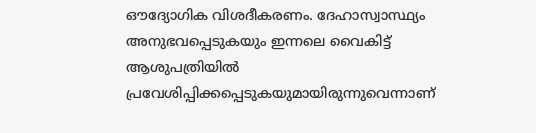ഔദ്യോഗിക വിശദീകരണം. ദേഹാസ്വാസ്ഥ്യം അനുഭവപ്പെടുകയും ഇന്നലെ വൈകിട്ട് ആശുപത്രിയില്‍ പ്രവേശിപ്പിക്കപ്പെടുകയുമായിരുന്നുവെന്നാണ്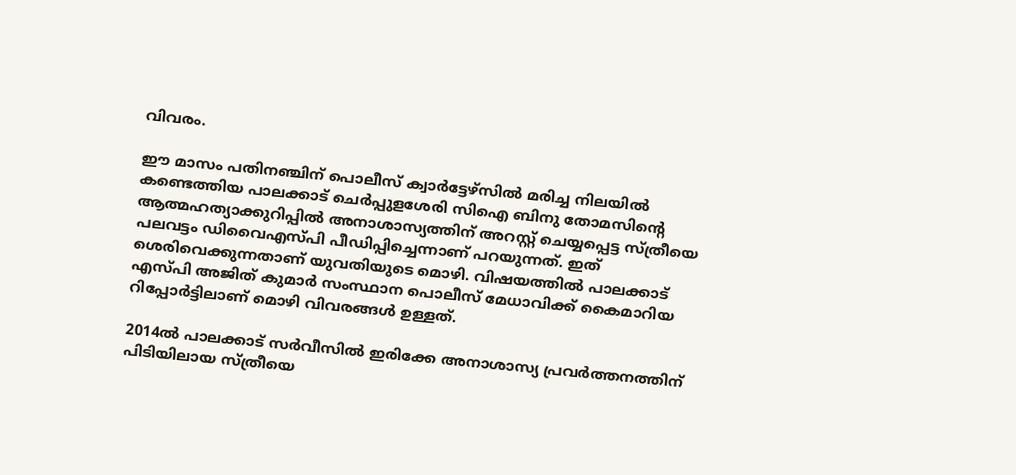വിവരം.

ഈ മാസം പതിനഞ്ചിന് പൊലീസ് ക്വാര്‍ട്ടേഴ്‌സില്‍ മരിച്ച നിലയില്‍ കണ്ടെത്തിയ പാലക്കാട് ചെര്‍പ്പുളശേരി സിഐ ബിനു തോമസിന്റെ ആത്മഹത്യാക്കുറിപ്പില്‍ അനാശാസ്യത്തിന് അറസ്റ്റ് ചെയ്യപ്പെട്ട സ്ത്രീയെ പലവട്ടം ഡിവൈഎസ്പി പീഡിപ്പിച്ചെന്നാണ് പറയുന്നത്. ഇത് ശെരിവെക്കുന്നതാണ് യുവതിയുടെ മൊഴി. വിഷയത്തില്‍ പാലക്കാട് എസ്പി അജിത് കുമാര്‍ സംസ്ഥാന പൊലീസ് മേധാവിക്ക് കൈമാറിയ റിപ്പോര്‍ട്ടിലാണ് മൊഴി വിവരങ്ങള്‍ ഉള്ളത്.

2014ല്‍ പാലക്കാട് സര്‍വീസില്‍ ഇരിക്കേ അനാശാസ്യ പ്രവര്‍ത്തനത്തിന് പിടിയിലായ സ്ത്രീയെ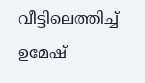വീട്ടിലെത്തിച്ച് ഉമേഷ്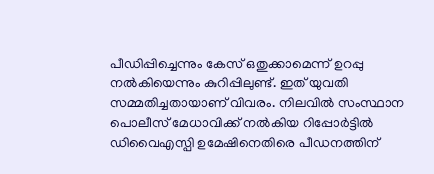പീഡിപ്പിച്ചെന്നും കേസ് ഒതുക്കാമെന്ന് ഉറപ്പു നല്‍കിയെന്നും കുറിപ്പിലുണ്ട്. ഇത് യുവതി സമ്മതിച്ചതായാണ് വിവരം. നിലവില്‍ സംസ്ഥാന പൊലീസ് മേധാവിക്ക് നല്‍കിയ റിപ്പോര്‍ട്ടില്‍ ഡിവൈഎസ്പി ഉമേഷിനെതിരെ പീഡനത്തിന്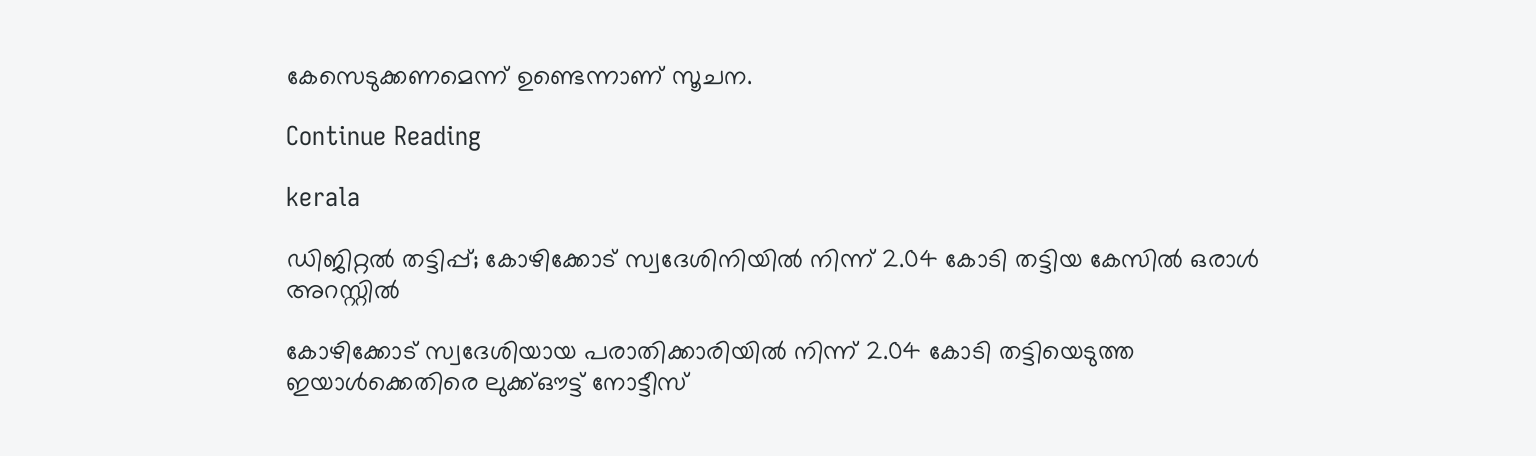കേസെടുക്കണമെന്ന് ഉണ്ടെന്നാണ് സൂചന.

Continue Reading

kerala

ഡിജിറ്റല്‍ തട്ടിപ്പ്; കോഴിക്കോട് സ്വദേശിനിയില്‍ നിന്ന് 2.04 കോടി തട്ടിയ കേസില്‍ ഒരാള്‍ അറസ്റ്റില്‍

കോഴിക്കോട് സ്വദേശിയായ പരാതിക്കാരിയില്‍ നിന്ന് 2.04 കോടി തട്ടിയെടുത്ത ഇയാള്‍ക്കെതിരെ ലുക്ക്ഔട്ട് നോട്ടീസ്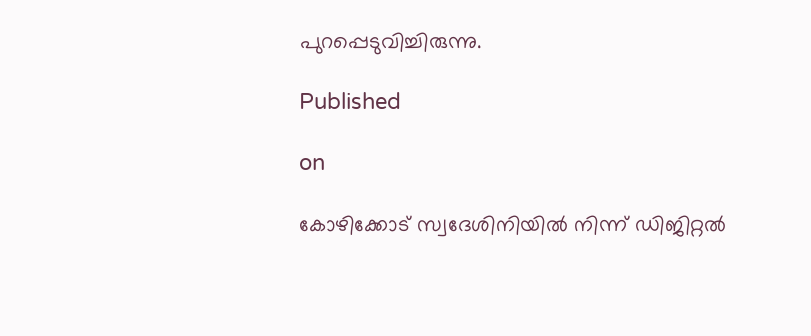പുറപ്പെടുവിച്ചിരുന്നു.

Published

on

കോഴിക്കോട് സ്വദേശിനിയില്‍ നിന്ന് ഡിജിറ്റല്‍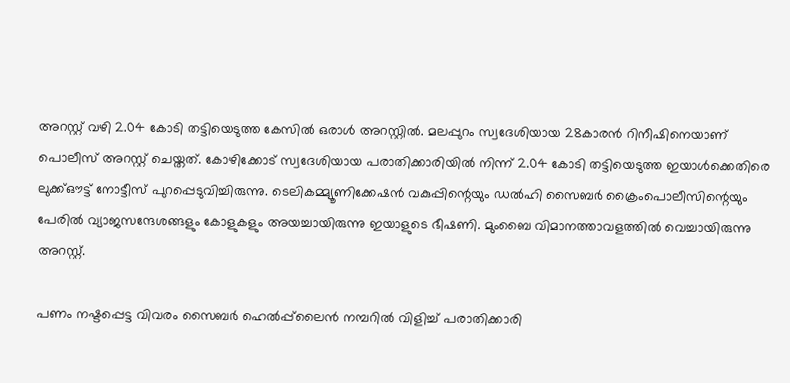അറസ്റ്റ് വഴി 2.04 കോടി തട്ടിയെടുത്ത കേസില്‍ ഒരാള്‍ അറസ്റ്റില്‍. മലപ്പുറം സ്വദേശിയായ 28കാരന്‍ റിനീഷിനെയാണ് പൊലീസ് അറസ്റ്റ് ചെയ്തത്. കോഴിക്കോട് സ്വദേശിയായ പരാതിക്കാരിയില്‍ നിന്ന് 2.04 കോടി തട്ടിയെടുത്ത ഇയാള്‍ക്കെതിരെ ലുക്ക്ഔട്ട് നോട്ടീസ് പുറപ്പെടുവിച്ചിരുന്നു. ടെലികമ്മ്യൂണിക്കേഷന്‍ വകുപ്പിന്റെയും ഡല്‍ഹി സൈബര്‍ ക്രൈംപൊലീസിന്റെയും പേരില്‍ വ്യാജസന്ദേശങ്ങളും കോളുകളും അയച്ചായിരുന്നു ഇയാളുടെ ഭീഷണി. മുംബൈ വിമാനത്താവളത്തില്‍ വെച്ചായിരുന്നു അറസ്റ്റ്.

പണം നഷ്ടപ്പെട്ട വിവരം സൈബര്‍ ഹെല്‍പ്പ്‌ലൈന്‍ നമ്പറില്‍ വിളിച്ച് പരാതിക്കാരി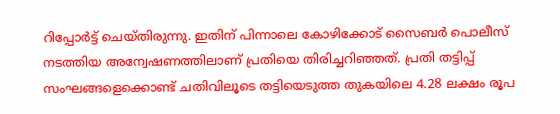റിപ്പോര്‍ട്ട് ചെയ്തിരുന്നു. ഇതിന് പിന്നാലെ കോഴിക്കോട് സൈബര്‍ പൊലീസ് നടത്തിയ അന്വേഷണത്തിലാണ് പ്രതിയെ തിരിച്ചറിഞ്ഞത്. പ്രതി തട്ടിപ്പ് സംഘങ്ങളെക്കൊണ്ട് ചതിവിലൂടെ തട്ടിയെടുത്ത തുകയിലെ 4.28 ലക്ഷം രൂപ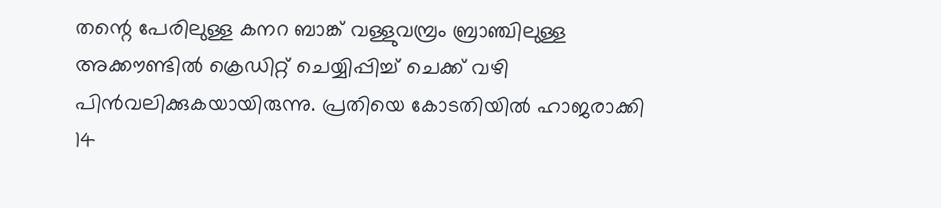തന്റെ പേരിലുള്ള കനറ ബാങ്ക് വള്ളുവമ്പ്രം ബ്രാഞ്ചിലുള്ള അക്കൗണ്ടില്‍ ക്രെഡിറ്റ് ചെയ്യിപ്പിച്ച് ചെക്ക് വഴി പിന്‍വലിക്കുകയായിരുന്നു. പ്രതിയെ കോടതിയില്‍ ഹാജരാക്കി 14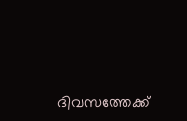ദിവസത്തേക്ക്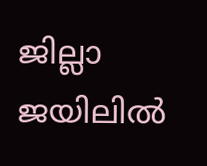ജില്ലാ ജയിലില്‍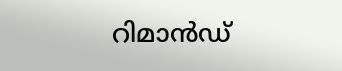റിമാന്‍ഡ്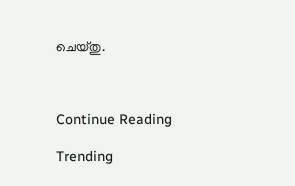ചെയ്തു.



Continue Reading

Trending